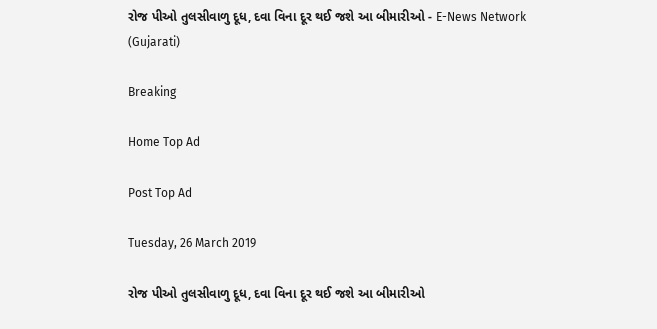રોજ પીઓ તુલસીવાળુ દૂધ, દવા વિના દૂર થઈ જશે આ બીમારીઓ - E-News Network (Gujarati)

Breaking

Home Top Ad

Post Top Ad

Tuesday, 26 March 2019

રોજ પીઓ તુલસીવાળુ દૂધ, દવા વિના દૂર થઈ જશે આ બીમારીઓ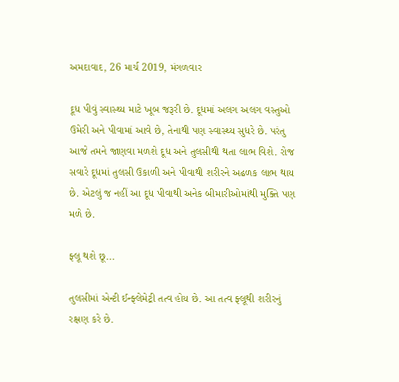અમદાવાદ, 26 માર્ચ 2019, મંગળવાર

દૂધ પીવું સ્વાસ્થ્ય માટે ખૂબ જરૂરી છે. દૂધમાં અલગ અલગ વસ્તુઓ ઉમેરી અને પીવામાં આવે છે, તેનાથી પણ સ્વાસ્થ્ય સુધરે છે. પરંતુ આજે તમને જાણવા મળશે દૂધ અને તુલસીથી થતા લાભ વિશે. રોજ સવારે દૂધમાં તુલસી ઉકાળી અને પીવાથી શરીરને અઢળક લાભ થાય છે. એટલું જ નહીં આ દૂધ પીવાથી અનેક બીમારીઓમાંથી મુક્તિ પણ મળે છે.

ફ્લૂ થશે છૂ...

તુલસીમાં એન્ટી ઈન્ફ્લેમેટ્રી તત્વ હોય છે. આ તત્વ ફ્લૂથી શરીરનું રક્ષણ કરે છે.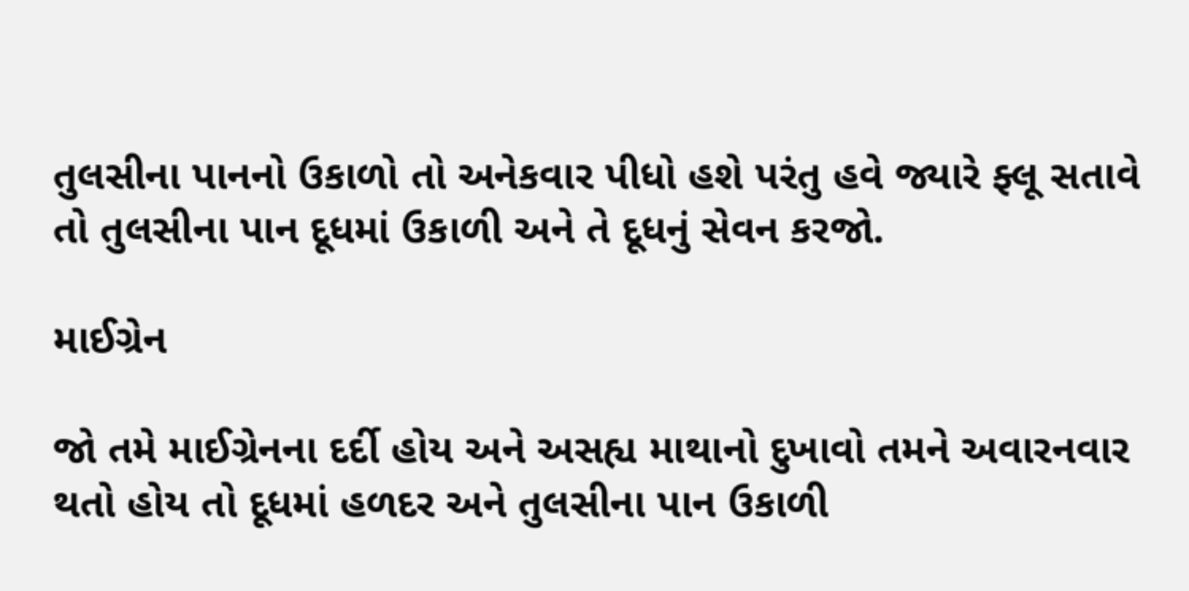તુલસીના પાનનો ઉકાળો તો અનેકવાર પીધો હશે પરંતુ હવે જ્યારે ફ્લૂ સતાવે તો તુલસીના પાન દૂધમાં ઉકાળી અને તે દૂધનું સેવન કરજો.

માઈગ્રેન

જો તમે માઈગ્રેનના દર્દી હોય અને અસહ્ય માથાનો દુખાવો તમને અવારનવાર થતો હોય તો દૂધમાં હળદર અને તુલસીના પાન ઉકાળી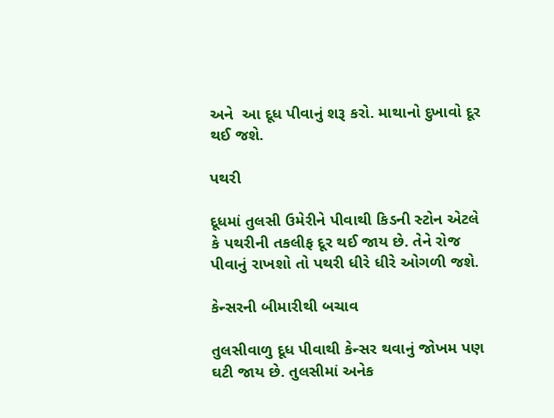અને  આ દૂધ પીવાનું શરૂ કરો. માથાનો દુખાવો દૂર થઈ જશે.

પથરી

દૂધમાં તુલસી ઉમેરીને પીવાથી કિડની સ્ટોન એટલે કે પથરીની તકલીફ દૂર થઈ જાય છે. તેને રોજ પીવાનું રાખશો તો પથરી ધીરે ધીરે ઓગળી જશે.

કેન્સરની બીમારીથી બચાવ

તુલસીવાળુ દૂધ પીવાથી કેન્સર થવાનું જોખમ પણ ઘટી જાય છે. તુલસીમાં અનેક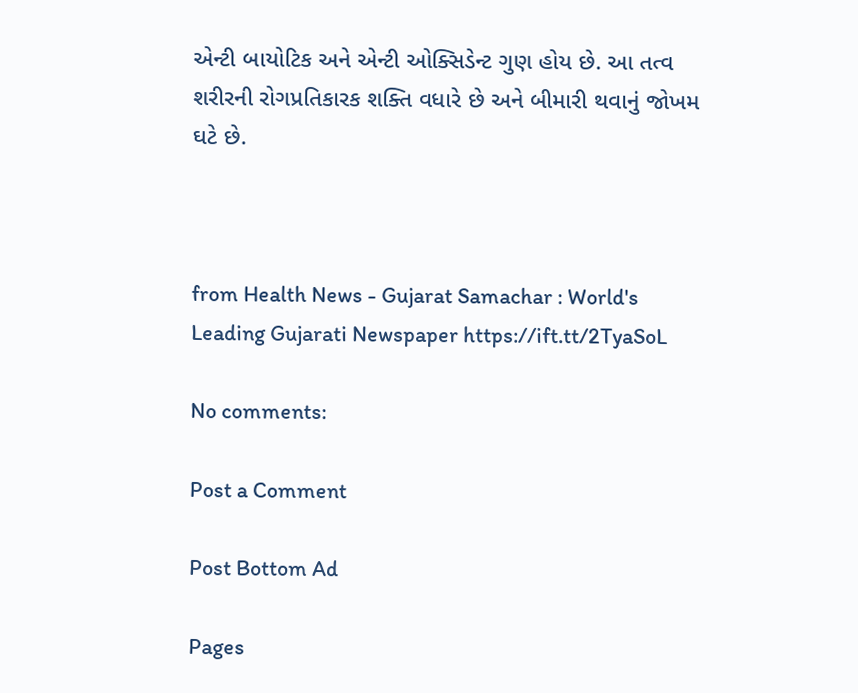એન્ટી બાયોટિક અને એન્ટી ઓક્સિડેન્ટ ગુણ હોય છે. આ તત્વ શરીરની રોગપ્રતિકારક શક્તિ વધારે છે અને બીમારી થવાનું જોખમ ઘટે છે.



from Health News - Gujarat Samachar : World's Leading Gujarati Newspaper https://ift.tt/2TyaSoL

No comments:

Post a Comment

Post Bottom Ad

Pages